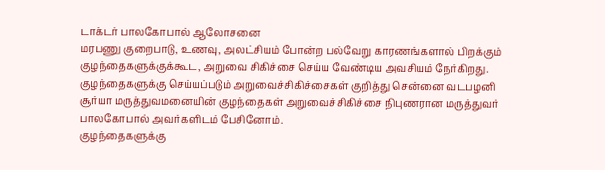டாக்டர் பாலகோபால் ஆலோசனை
மரபணு குறைபாடு, உணவு, அலட்சியம் போன்ற பல்வேறு காரணங்களால் பிறக்கும் குழந்தைகளுக்குக்கூட, அறுவை சிகிச்சை செய்ய வேண்டிய அவசியம் நேர்கிறது. குழந்தைகளுக்கு செய்யப்படும் அறுவைச்சிகிச்சைகள் குறித்து சென்னை வடபழனி சூர்யா மருத்துவமனையின் குழந்தைகள் அறுவைச்சிகிச்சை நிபுணரான மருத்துவர் பாலகோபால் அவர்களிடம் பேசினோம்.
குழந்தைகளுக்கு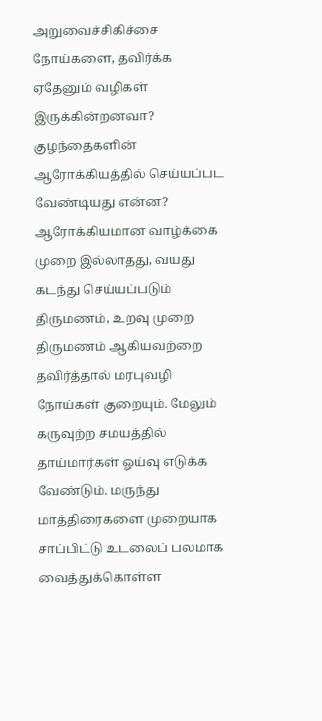அறுவைச்சிகிச்சை நோய்களை, தவிர்க்க ஏதேனும் வழிகள் இருக்கின்றனவா? குழந்தைகளின் ஆரோக்கியத்தில் செய்யப்பட வேண்டியது என்ன?
ஆரோக்கியமான வாழ்க்கை முறை இல்லாதது, வயது கடந்து செய்யப்படும் திருமணம், உறவு முறை திருமணம் ஆகியவற்றை தவிர்த்தால் மரபுவழி நோய்கள் குறையும். மேலும் கருவுற்ற சமயத்தில் தாய்மார்கள் ஓய்வு எடுக்க வேண்டும். மருந்து மாத்திரைகளை முறையாக சாப்பிட்டு உடலைப் பலமாக வைத்துக்கொள்ள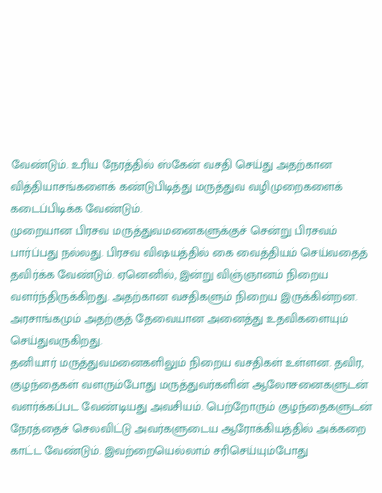வேண்டும். உரிய நேரத்தில் ஸ்கேன் வசதி செய்து அதற்கான வித்தியாசங்களைக் கண்டுபிடித்து மருத்துவ வழிமுறைகளைக் கடைப்பிடிக்க வேண்டும்.
முறையான பிரசவ மருத்துவமனைகளுக்குச் சென்று பிரசவம் பார்ப்பது நல்லது. பிரசவ விஷயத்தில் கை வைத்தியம் செய்வதைத் தவிர்க்க வேண்டும். ஏனெனில், இன்று விஞ்ஞானம் நிறைய வளர்ந்திருக்கிறது. அதற்கான வசதிகளும் நிறைய இருக்கின்றன. அரசாங்கமும் அதற்குத் தேவையான அனைத்து உதவிகளையும் செய்துவருகிறது.
தனியார் மருத்துவமனைகளிலும் நிறைய வசதிகள் உள்ளன. தவிர, குழந்தைகள் வளரும்போது மருத்துவர்களின் ஆலோசனைகளுடன் வளர்க்கப்பட வேண்டியது அவசியம். பெற்றோரும் குழந்தைகளுடன் நேரத்தைச் செலவிட்டு அவர்களுடைய ஆரோக்கியத்தில் அக்கறை காட்ட வேண்டும். இவற்றையெல்லாம் சரிசெய்யும்போது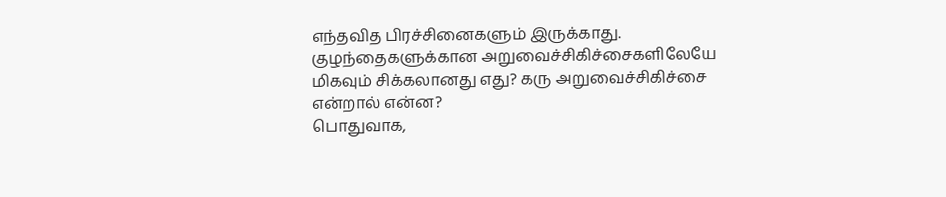எந்தவித பிரச்சினைகளும் இருக்காது.
குழந்தைகளுக்கான அறுவைச்சிகிச்சைகளிலேயே மிகவும் சிக்கலானது எது? கரு அறுவைச்சிகிச்சை என்றால் என்ன?
பொதுவாக,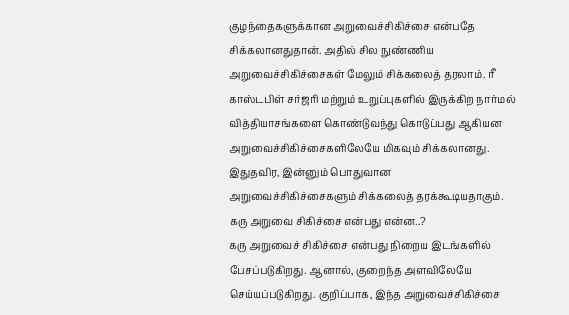குழந்தைகளுக்கான அறுவைச்சிகிச்சை என்பதே சிக்கலானதுதான். அதில் சில நுண்ணிய அறுவைச்சிகிச்சைகள் மேலும் சிக்கலைத் தரலாம். ரீ காஸ்டபிள் சர்ஜரி மற்றும் உறுப்புகளில் இருக்கிற நார்மல் வித்தியாசங்களை கொண்டுவந்து கொடுப்பது ஆகியன அறுவைச்சிகிச்சைகளிலேயே மிகவும் சிக்கலானது. இதுதவிர, இன்னும் பொதுவான அறுவைச்சிகிச்சைகளும் சிக்கலைத் தரக்கூடியதாகும்.
கரு அறுவை சிகிச்சை என்பது என்ன..?
கரு அறுவைச் சிகிச்சை என்பது நிறைய இடங்களில் பேசப்படுகிறது. ஆனால், குறைந்த அளவிலேயே செய்யப்படுகிறது. குறிப்பாக, இந்த அறுவைச்சிகிச்சை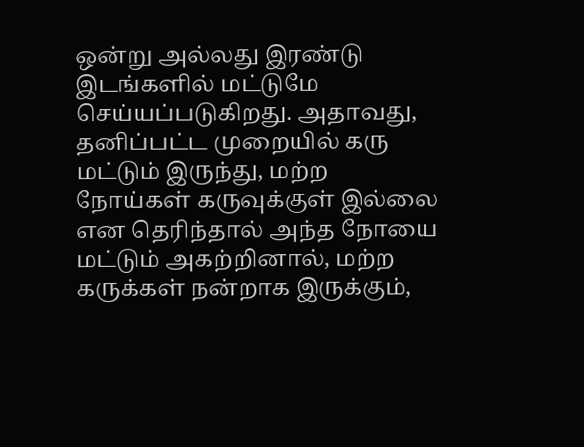ஒன்று அல்லது இரண்டு இடங்களில் மட்டுமே செய்யப்படுகிறது. அதாவது, தனிப்பட்ட முறையில் கரு மட்டும் இருந்து, மற்ற நோய்கள் கருவுக்குள் இல்லை என தெரிந்தால் அந்த நோயை மட்டும் அகற்றினால், மற்ற கருக்கள் நன்றாக இருக்கும்,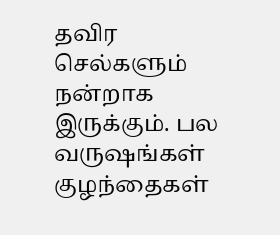தவிர செல்களும் நன்றாக இருக்கும். பல வருஷங்கள் குழந்தைகள்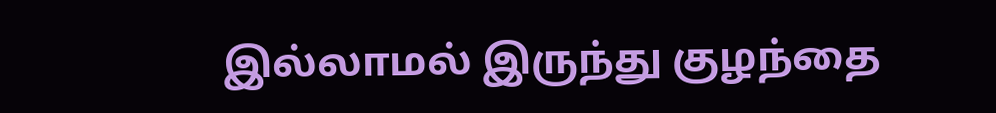இல்லாமல் இருந்து குழந்தை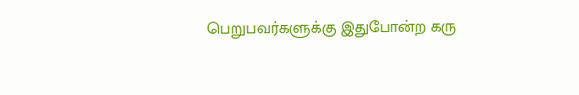பெறுபவர்களுக்கு இதுபோன்ற கரு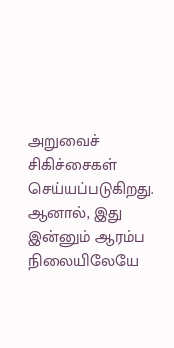அறுவைச் சிகிச்சைகள் செய்யப்படுகிறது. ஆனால், இது இன்னும் ஆரம்ப நிலையிலேயே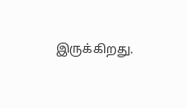இருக்கிறது.